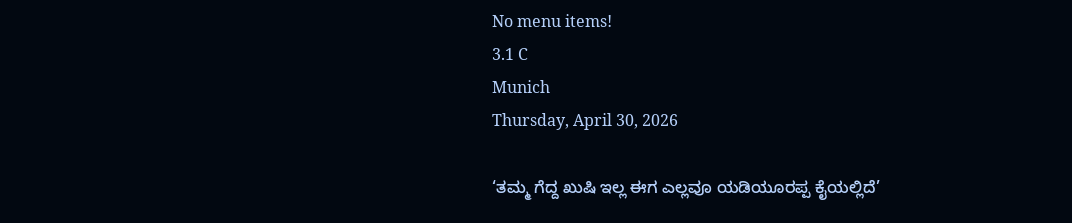No menu items!
3.1 C
Munich
Thursday, April 30, 2026

‘ತಮ್ಮ ಗೆದ್ದ ಖುಷಿ ಇಲ್ಲ ಈಗ ಎಲ್ಲವೂ ಯಡಿಯೂರಪ್ಪ ಕೈಯಲ್ಲಿದೆ’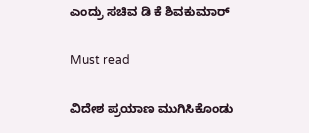ಎಂದ್ರು ಸಚಿವ ಡಿ ಕೆ ಶಿವಕುಮಾರ್

Must read

ವಿದೇಶ ಪ್ರಯಾಣ ಮುಗಿಸಿಕೊಂಡು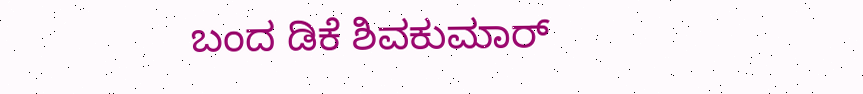ಬಂದ ಡಿಕೆ ಶಿವಕುಮಾರ್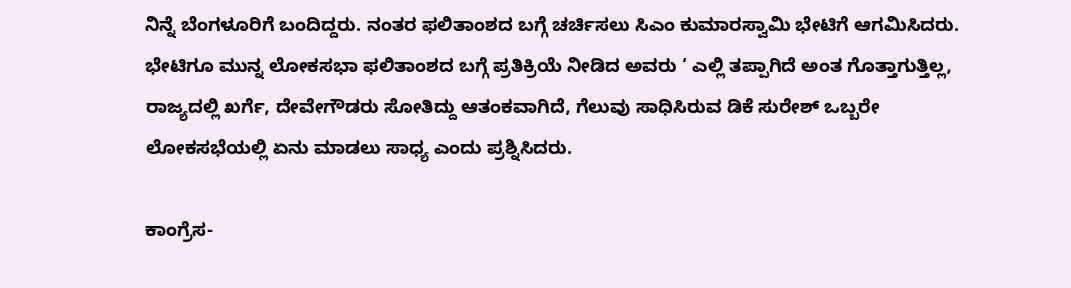ನಿನ್ನೆ ಬೆಂಗಳೂರಿಗೆ ಬಂದಿದ್ದರು. ನಂತರ ಫಲಿತಾಂಶದ ಬಗ್ಗೆ ಚರ್ಚಿಸಲು ಸಿಎಂ ಕುಮಾರಸ್ವಾಮಿ ಭೇಟಿಗೆ ಆಗಮಿಸಿದರು. ಭೇಟಿಗೂ ಮುನ್ನ ಲೋಕಸಭಾ ಫಲಿತಾಂಶದ ಬಗ್ಗೆ ಪ್ರತಿಕ್ರಿಯೆ ನೀಡಿದ ಅವರು ‘ ಎಲ್ಲಿ ತಪ್ಪಾಗಿದೆ ಅಂತ ಗೊತ್ತಾಗುತ್ತಿಲ್ಲ, ರಾಜ್ಯದಲ್ಲಿ ಖರ್ಗೆ, ದೇವೇಗೌಡರು ಸೋತಿದ್ದು ಆತಂಕವಾಗಿದೆ, ಗೆಲುವು ಸಾಧಿಸಿರುವ ಡಿಕೆ ಸುರೇಶ್ ಒಬ್ಬರೇ ಲೋಕಸಭೆಯಲ್ಲಿ ಏನು ಮಾಡಲು ಸಾಧ್ಯ ಎಂದು ಪ್ರಶ್ನಿಸಿದರು.

ಕಾಂಗ್ರೆಸ-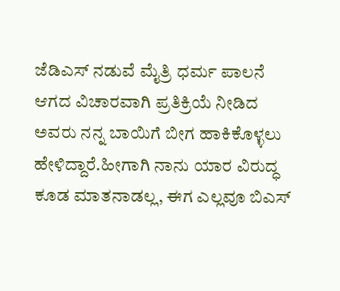ಜೆಡಿಎಸ್ ನಡುವೆ ಮೈತ್ರಿ ಧರ್ಮ ಪಾಲನೆ ಆಗದ ವಿಚಾರವಾಗಿ ಪ್ರತಿಕ್ರಿಯೆ ನೀಡಿದ ಅವರು ನನ್ನ ಬಾಯಿಗೆ ಬೀಗ ಹಾಕಿಕೊಳ್ಳಲು ಹೇಳಿದ್ದಾರೆ.ಹೀಗಾಗಿ ನಾನು ಯಾರ ವಿರುದ್ಧ ಕೂಡ ಮಾತನಾಡಲ್ಲ, ಈಗ ಎಲ್ಲವೂ ಬಿಎಸ್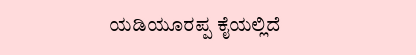ಯಡಿಯೂರಪ್ಪ ಕೈಯಲ್ಲಿದೆ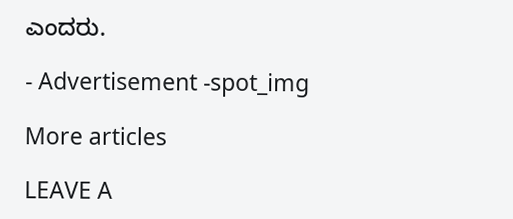ಎಂದರು.

- Advertisement -spot_img

More articles

LEAVE A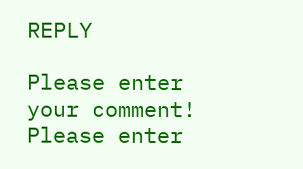REPLY

Please enter your comment!
Please enter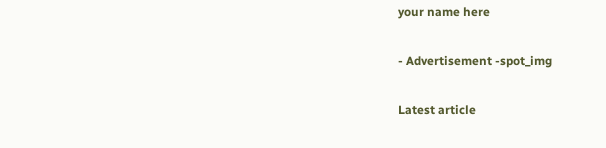your name here

- Advertisement -spot_img

Latest article